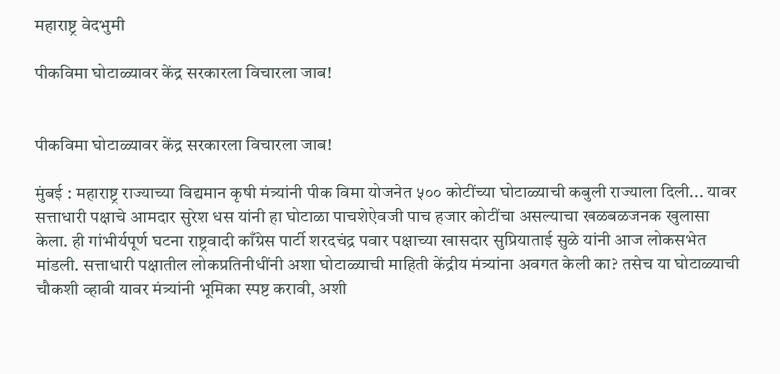महाराष्ट्र वेदभुमी

पीकविमा घोटाळ्यावर केंद्र सरकारला विचारला जाब!


पीकविमा घोटाळ्यावर केंद्र सरकारला विचारला जाब!

मुंबई : महाराष्ट्र राज्याच्या विद्यमान कृषी मंत्र्यांनी पीक विमा योजनेत ५०० कोटींच्या घोटाळ्याची कबुली राज्याला दिली... यावर सत्ताधारी पक्षाचे आमदार सुरेश धस यांनी हा घोटाळा पाचशेऐवजी पाच हजार कोटींचा असल्याचा खळबळजनक खुलासा केला. ही गांभीर्यपूर्ण घटना राष्ट्रवादी काँग्रेस पार्टी शरदचंद्र पवार पक्षाच्या खासदार सुप्रियाताई सुळे यांनी आज लोकसभेत मांडली. सत्ताधारी पक्षातील लोकप्रतिनीधींनी अशा घोटाळ्याची माहिती केंद्रीय मंत्र्यांना अवगत केली का? तसेच या घोटाळ्याची चौकशी व्हावी यावर मंत्र्यांनी भूमिका स्पष्ट करावी, अशी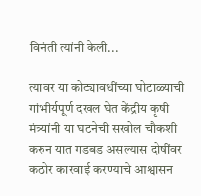विनंती त्यांनी केली...

त्यावर या कोट्यावधींच्या घोटाळ्याची गांभीर्यपूर्ण दखल घेत केंद्रीय कृषी मंत्र्यांनी या घटनेची सखोल चौकशी करुन यात गडबड असल्यास दोषींवर कठोर कारवाई करण्याचे आश्वासन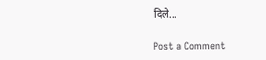दिले...

Post a Comment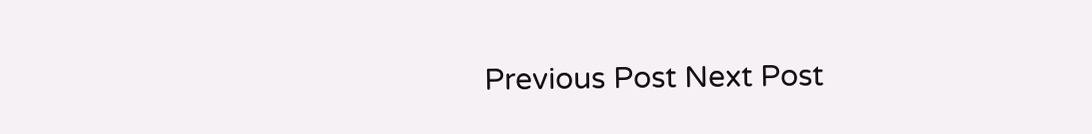Previous Post Next Post